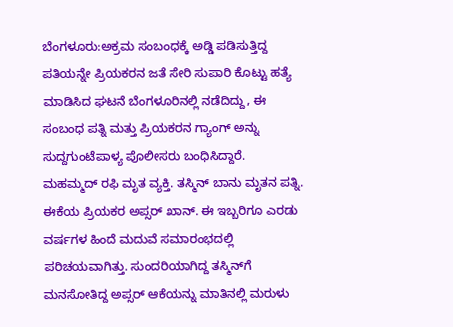ಬೆಂಗಳೂರು:ಅಕ್ರಮ ಸಂಬಂಧಕ್ಕೆ ಅಡ್ಡಿ ಪಡಿಸುತ್ತಿದ್ದ ಪತಿಯನ್ನೇ ಪ್ರಿಯಕರನ ಜತೆ ಸೇರಿ ಸುಪಾರಿ ಕೊಟ್ಟು ಹತ್ಯೆ ಮಾಡಿಸಿದ ಘಟನೆ ಬೆಂಗಳೂರಿನಲ್ಲಿ ನಡೆದಿದ್ದು, ಈ ಸಂಬಂಧ ಪತ್ನಿ ಮತ್ತು ಪ್ರಿಯಕರನ ಗ್ಯಾಂಗ್ ಅನ್ನು ಸುದ್ದಗುಂಟೆಪಾಳ್ಯ ಪೊಲೀಸರು ಬಂಧಿಸಿದ್ದಾರೆ.
ಮಹಮ್ಮದ್ ರಫಿ ಮೃತ ವ್ಯಕ್ತಿ. ತಸ್ಮಿನ್ ಬಾನು ಮೃತನ ಪತ್ನಿ. ಈಕೆಯ ಪ್ರಿಯಕರ ಅಪ್ಸರ್ ಖಾನ್. ಈ ಇಬ್ಬರಿಗೂ ಎರಡು ವರ್ಷಗಳ ಹಿಂದೆ ಮದುವೆ ಸಮಾರಂಭದಲ್ಲಿ ಪರಿಚಯವಾಗಿತ್ತು. ಸುಂದರಿಯಾಗಿದ್ದ ತಸ್ಮಿನ್‌ಗೆ ಮನಸೋತಿದ್ದ ಅಪ್ಸರ್‌ ಆಕೆಯನ್ನು ಮಾತಿನಲ್ಲಿ ಮರುಳು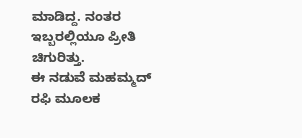ಮಾಡಿದ್ದ. ನಂತರ ಇಬ್ಬರಲ್ಲಿಯೂ ಪ್ರೀತಿ ಚಿಗುರಿತ್ತು.
ಈ ನಡುವೆ ಮಹಮ್ಮದ್ ರಫಿ‌ ಮೂಲಕ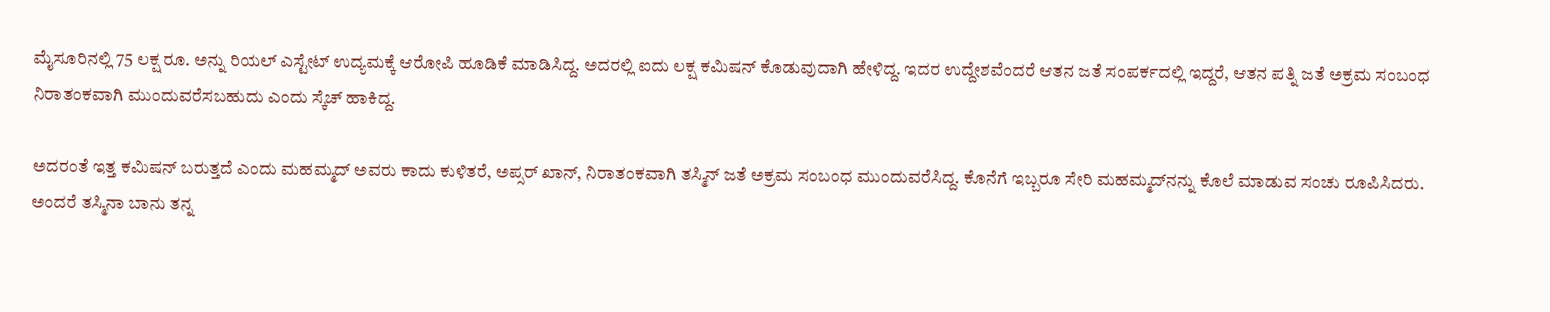ಮೈಸೂರಿನಲ್ಲಿ 75 ಲಕ್ಷ ರೂ. ಅನ್ನು ರಿಯಲ್ ಎಸ್ಟೇಟ್ ಉದ್ಯಮಕ್ಕೆ ಆರೋಪಿ ಹೂಡಿಕೆ ಮಾಡಿಸಿದ್ದ. ಅದರಲ್ಲಿ ಐದು ಲಕ್ಷ ಕಮಿಷನ್ ಕೊಡುವುದಾಗಿ ಹೇಳಿದ್ದ. ಇದರ ಉದ್ದೇಶವೆಂದರೆ ಆತನ ಜತೆ ಸಂಪರ್ಕದಲ್ಲಿ ಇದ್ದರೆ, ಆತನ ಪತ್ನಿ ಜತೆ ಅಕ್ರಮ ಸಂಬಂಧ ನಿರಾತಂಕವಾಗಿ ಮುಂದುವರೆಸಬಹುದು ಎಂದು ಸ್ಕೆಚ್‌ ಹಾಕಿದ್ದ.

ಅದರಂತೆ ಇತ್ತ ಕಮಿಷನ್‌ ಬರುತ್ತದೆ ಎಂದು ಮಹಮ್ಮದ್‌ ಅವರು ಕಾದು ಕುಳಿತರೆ, ಅಪ್ಸರ್‌ ಖಾನ್‌, ನಿರಾತಂಕವಾಗಿ ತಸ್ಮಿನ್‌ ಜತೆ ಅಕ್ರಮ ಸಂಬಂಧ ಮುಂದುವರೆಸಿದ್ದ. ಕೊನೆಗೆ ಇಬ್ಬರೂ ಸೇರಿ ಮಹಮ್ಮದ್‌ನನ್ನು ಕೊಲೆ ಮಾಡುವ ಸಂಚು ರೂಪಿಸಿದರು.
ಅಂದರೆ ತಸ್ಮಿನಾ ಬಾನು ತನ್ನ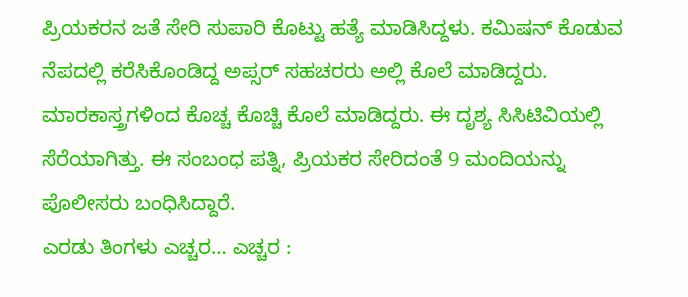ಪ್ರಿಯಕರನ ಜತೆ ಸೇರಿ ಸುಪಾರಿ ಕೊಟ್ಟು ಹತ್ಯೆ ಮಾಡಿಸಿದ್ದಳು. ಕಮಿಷನ್‌ ಕೊಡುವ ನೆಪದಲ್ಲಿ ಕರೆಸಿಕೊಂಡಿದ್ದ ಅಪ್ಸರ್‌ ಸಹಚರರು ಅಲ್ಲಿ ಕೊಲೆ ಮಾಡಿದ್ದರು. ಮಾರಕಾಸ್ತ್ರಗಳಿಂದ ಕೊಚ್ಚ ಕೊಚ್ಚಿ ಕೊಲೆ ಮಾಡಿದ್ದರು. ಈ ದೃಶ್ಯ ಸಿಸಿಟಿವಿಯಲ್ಲಿ ಸೆರೆಯಾಗಿತ್ತು. ಈ ಸಂಬಂಧ ಪತ್ನಿ, ಪ್ರಿಯಕರ ಸೇರಿದಂತೆ 9 ಮಂದಿಯನ್ನು ಪೊಲೀಸರು ಬಂಧಿಸಿದ್ದಾರೆ.
ಎರಡು ತಿಂಗಳು ಎಚ್ಚರ… ಎಚ್ಚರ :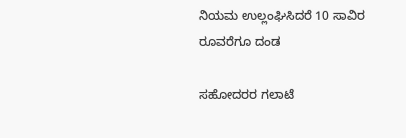ನಿಯಮ ಉಲ್ಲಂಘಿಸಿದರೆ 10 ಸಾವಿರ ರೂವರೆಗೂ ದಂಡ

ಸಹೋದರರ ಗಲಾಟೆ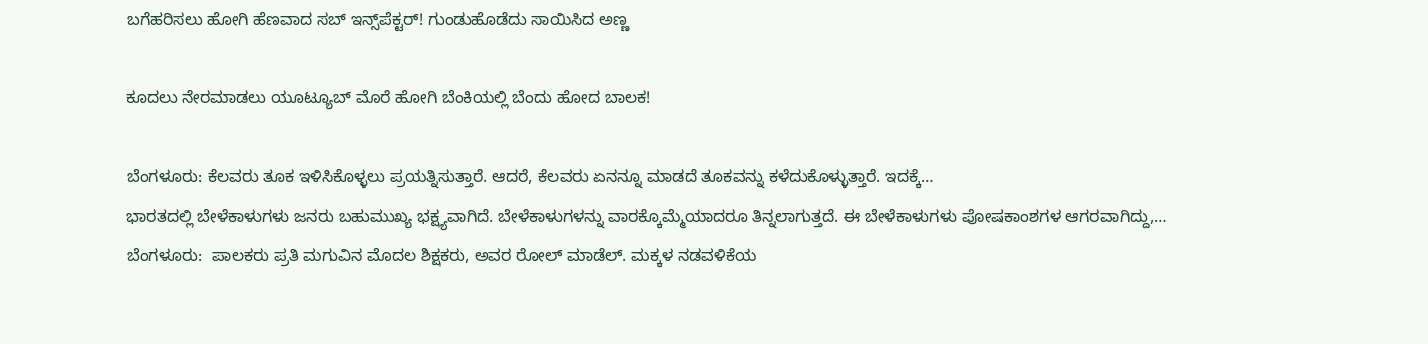ಬಗೆಹರಿಸಲು ಹೋಗಿ ಹೆಣವಾದ ಸಬ್‌ ಇನ್ಸ್‌ಪೆಕ್ಟರ್‌! ಗುಂಡುಹೊಡೆದು ಸಾಯಿಸಿದ ಅಣ್ಣ

ಕೂದಲು ನೇರಮಾಡಲು ಯೂಟ್ಯೂಬ್‌ ಮೊರೆ ಹೋಗಿ ಬೆಂಕಿಯಲ್ಲಿ ಬೆಂದು ಹೋದ ಬಾಲಕ!

ಬೆಂಗಳೂರು: ಕೆಲವರು ತೂಕ ಇಳಿಸಿಕೊಳ್ಳಲು ಪ್ರಯತ್ನಿಸುತ್ತಾರೆ. ಆದರೆ, ಕೆಲವರು ಏನನ್ನೂ ಮಾಡದೆ ತೂಕವನ್ನು ಕಳೆದುಕೊಳ್ಳುತ್ತಾರೆ. ಇದಕ್ಕೆ…
ಭಾರತದಲ್ಲಿ ಬೇಳೆಕಾಳುಗಳು ಜನರು ಬಹುಮುಖ್ಯ ಭಕ್ಷ್ಯವಾಗಿದೆ. ಬೇಳೆಕಾಳುಗಳನ್ನು ವಾರಕ್ಕೊಮ್ಮೆಯಾದರೂ ತಿನ್ನಲಾಗುತ್ತದೆ. ಈ ಬೇಳೆಕಾಳುಗಳು ಪೋಷಕಾಂಶಗಳ ಆಗರವಾಗಿದ್ದು,…
ಬೆಂಗಳೂರು:  ಪಾಲಕರು ಪ್ರತಿ ಮಗುವಿನ ಮೊದಲ ಶಿಕ್ಷಕರು, ಅವರ ರೋಲ್ ಮಾಡೆಲ್. ಮಕ್ಕಳ ನಡವಳಿಕೆಯ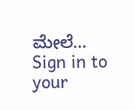ಮೇಲೆ…
Sign in to your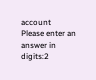account
Please enter an answer in digits:2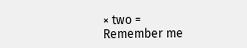× two =
Remember me